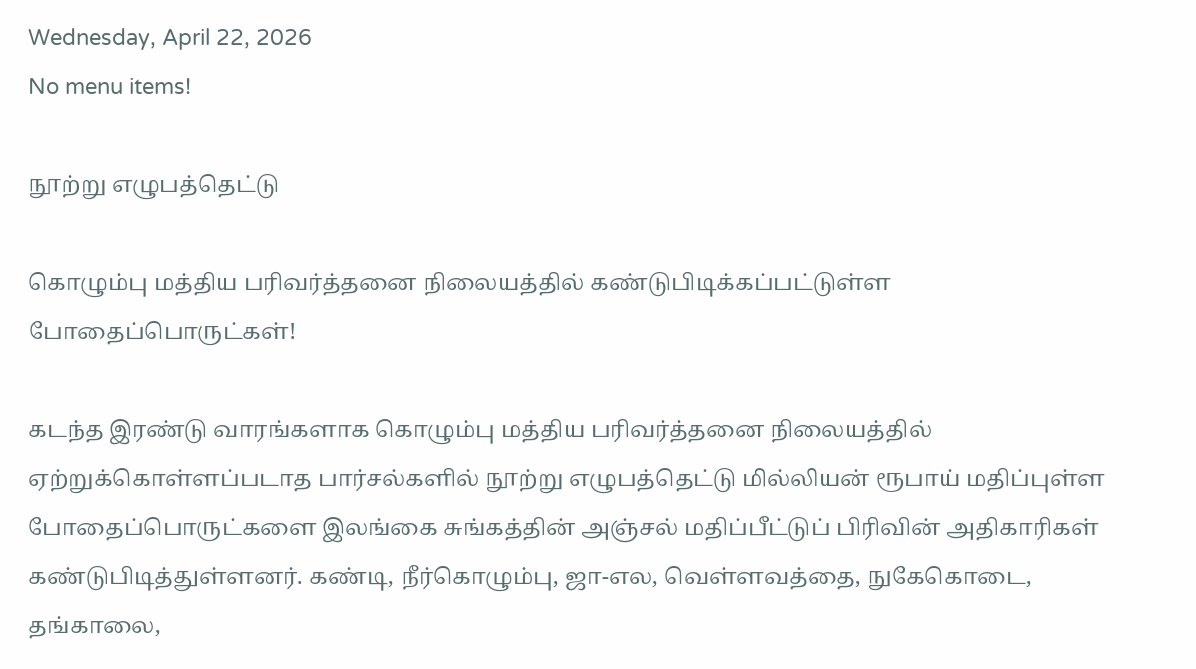Wednesday, April 22, 2026
No menu items!

நூற்று எழுபத்தெட்டு

கொழும்பு மத்திய பரிவர்த்தனை நிலையத்தில் கண்டுபிடிக்கப்பட்டுள்ள போதைப்பொருட்கள்!

கடந்த இரண்டு வாரங்களாக கொழும்பு மத்திய பரிவர்த்தனை நிலையத்தில் ஏற்றுக்கொள்ளப்படாத பார்சல்களில் நூற்று எழுபத்தெட்டு மில்லியன் ரூபாய் மதிப்புள்ள போதைப்பொருட்களை இலங்கை சுங்கத்தின் அஞ்சல் மதிப்பீட்டுப் பிரிவின் அதிகாரிகள் கண்டுபிடித்துள்ளனர். கண்டி, நீர்கொழும்பு, ஜா-எல, வெள்ளவத்தை, நுகேகொடை, தங்காலை,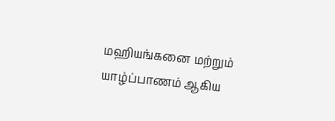மஹியங்கனை மற்றும் யாழ்ப்பாணம் ஆகிய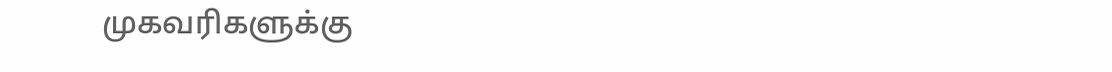முகவரிகளுக்கு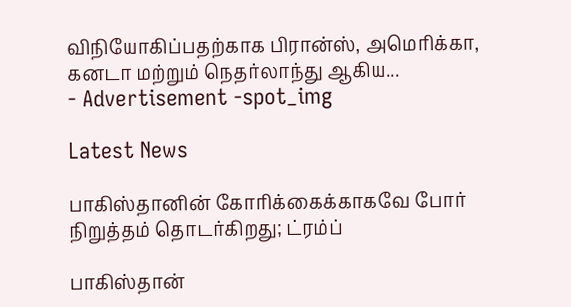விநியோகிப்பதற்காக பிரான்ஸ், அமெரிக்கா, கனடா மற்றும் நெதர்லாந்து ஆகிய...
- Advertisement -spot_img

Latest News

பாகிஸ்தானின் கோரிக்கைக்காகவே போர் நிறுத்தம் தொடர்கிறது; ட்ரம்ப்

பாகிஸ்தான்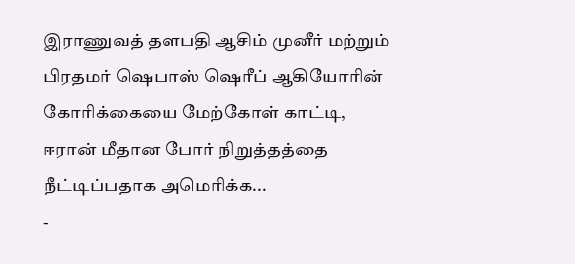இராணுவத் தளபதி ஆசிம் முனீர் மற்றும் பிரதமர் ஷெபாஸ் ஷெரீப் ஆகியோரின் கோரிக்கையை மேற்கோள் காட்டி, ஈரான் மீதான போர் நிறுத்தத்தை நீட்டிப்பதாக அமெரிக்க...
-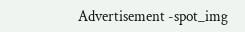Advertisement -spot_img